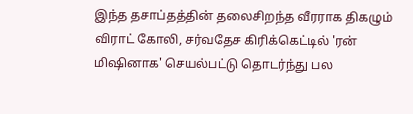இந்த தசாப்தத்தின் தலைசிறந்த வீரராக திகழும் விராட் கோலி, சர்வதேச கிரிக்கெட்டில் 'ரன் மிஷினாக' செயல்பட்டு தொடர்ந்து பல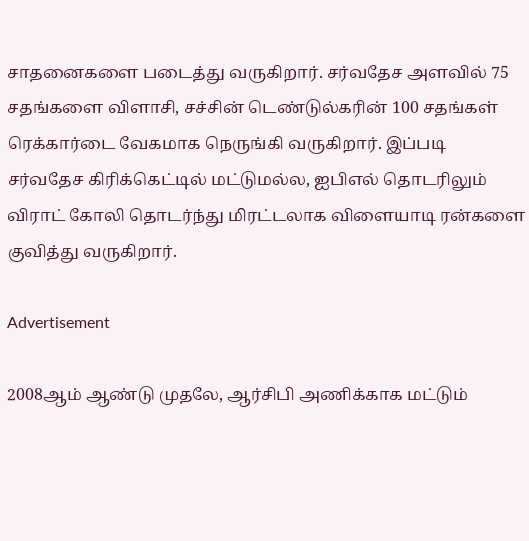சாதனைகளை படைத்து வருகிறார். சர்வதேச அளவில் 75 சதங்களை விளாசி, சச்சின் டெண்டுல்கரின் 100 சதங்கள் ரெக்கார்டை வேகமாக நெருங்கி வருகிறார். இப்படி சர்வதேச கிரிக்கெட்டில் மட்டுமல்ல, ஐபிஎல் தொடரிலும் விராட் கோலி தொடர்ந்து மிரட்டலாக விளையாடி ரன்களை குவித்து வருகிறார்.

Advertisement

2008ஆம் ஆண்டு முதலே, ஆர்சிபி அணிக்காக மட்டும்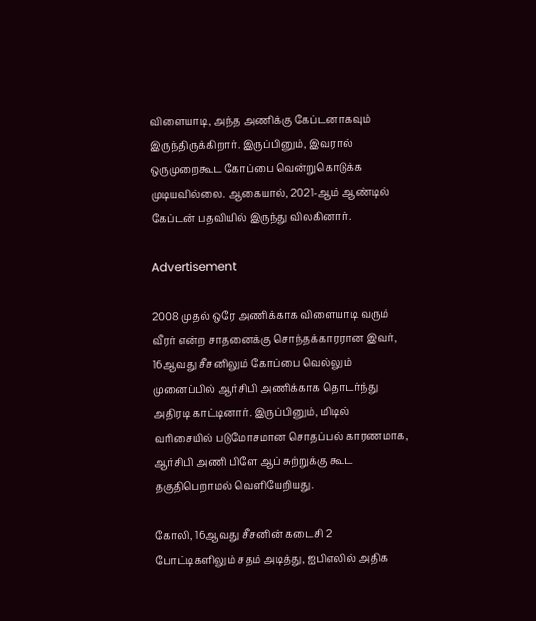விளையாடி, அந்த அணிக்கு கேப்டனாகவும் இருந்திருக்கிறார். இருப்பினும், இவரால் ஒருமுறைகூட கோப்பை வென்றுகொடுக்க முடியவில்லை. ஆகையால், 2021-ஆம் ஆண்டில் கேப்டன் பதவியில் இருந்து விலகினார்.

Advertisement

2008 முதல் ஒரே அணிக்காக விளையாடி வரும் வீரர் என்ற சாதனைக்கு சொந்தக்காரரான இவர், 16ஆவது சீசனிலும் கோப்பை வெல்லும் முனைப்பில் ஆர்சிபி அணிக்காக தொடர்ந்து அதிரடி காட்டினார். இருப்பினும், மிடில் வரிசையில் படுமோசமான சொதப்பல் காரணமாக, ஆர்சிபி அணி பிளே ஆப் சுற்றுக்கு கூட தகுதிபெறாமல் வெளியேறியது.

கோலி, 16ஆவது சீசனின் கடைசி 2 போட்டிகளிலும் சதம் அடித்து, ஐபிஎலில் அதிக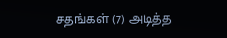சதங்கள் (7) அடித்த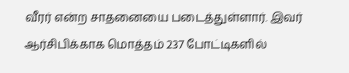வீரர் என்ற சாதனையை படைத்துள்ளார். இவர் ஆர்சிபிக்காக மொத்தம் 237 போட்டிகளில்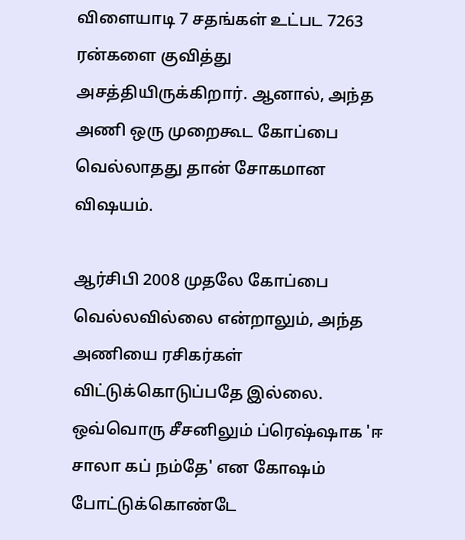விளையாடி 7 சதங்கள் உட்பட 7263 ரன்களை குவித்து அசத்தியிருக்கிறார். ஆனால், அந்த அணி ஒரு முறைகூட கோப்பை வெல்லாதது தான் சோகமான விஷயம்.

ஆர்சிபி 2008 முதலே கோப்பை வெல்லவில்லை என்றாலும், அந்த அணியை ரசிகர்கள் விட்டுக்கொடுப்பதே இல்லை. ஒவ்வொரு சீசனிலும் ப்ரெஷ்ஷாக 'ஈ சாலா கப் நம்தே' என கோஷம் போட்டுக்கொண்டே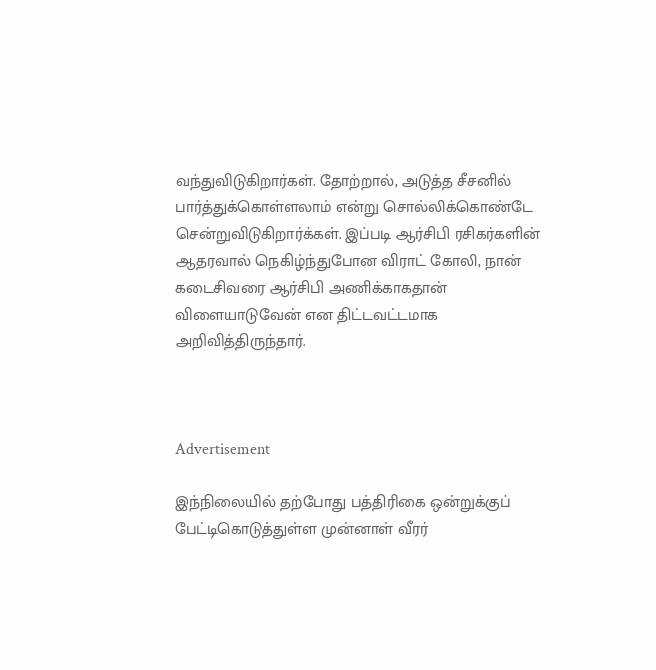வந்துவிடுகிறார்கள். தோற்றால், அடுத்த சீசனில் பார்த்துக்கொள்ளலாம் என்று சொல்லிக்கொண்டே சென்றுவிடுகிறார்க்கள். இப்படி ஆர்சிபி ரசிகர்களின் ஆதரவால் நெகிழ்ந்துபோன விராட் கோலி, நான் கடைசிவரை ஆர்சிபி அணிக்காகதான் விளையாடுவேன் என திட்டவட்டமாக அறிவித்திருந்தார்.



Advertisement

இந்நிலையில் தற்போது பத்திரிகை ஒன்றுக்குப் பேட்டிகொடுத்துள்ள முன்னாள் வீரர்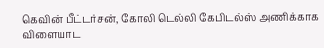கெவின் பீட்டர்சன், கோலி டெல்லி கேபிடல்ஸ் அணிக்காக விளையாட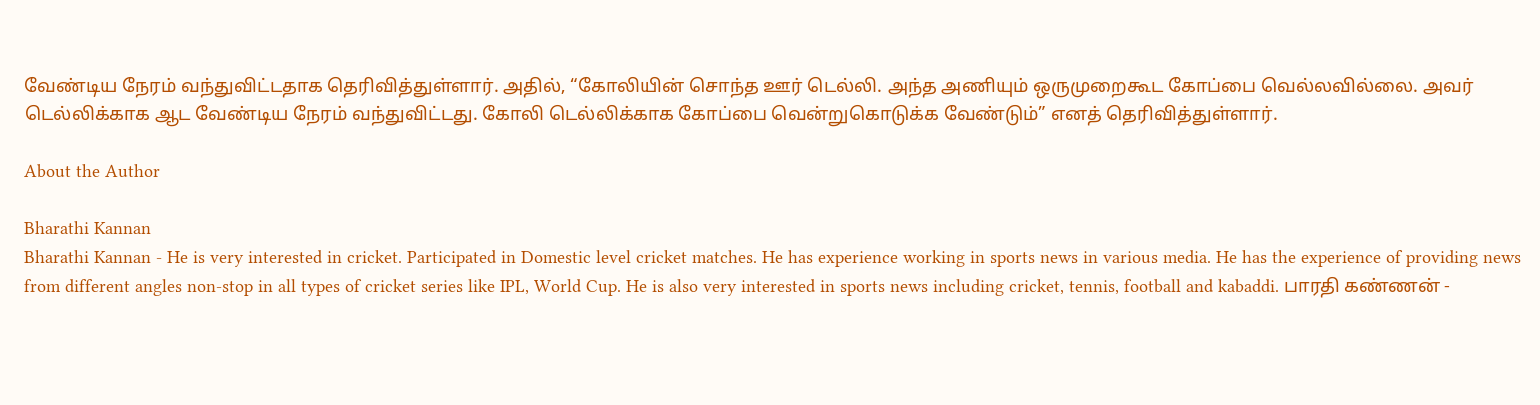வேண்டிய நேரம் வந்துவிட்டதாக தெரிவித்துள்ளார். அதில், “கோலியின் சொந்த ஊர் டெல்லி. அந்த அணியும் ஒருமுறைகூட கோப்பை வெல்லவில்லை. அவர் டெல்லிக்காக ஆட வேண்டிய நேரம் வந்துவிட்டது. கோலி டெல்லிக்காக கோப்பை வென்றுகொடுக்க வேண்டும்” எனத் தெரிவித்துள்ளார்.

About the Author

Bharathi Kannan
Bharathi Kannan - He is very interested in cricket. Participated in Domestic level cricket matches. He has experience working in sports news in various media. He has the experience of providing news from different angles non-stop in all types of cricket series like IPL, World Cup. He is also very interested in sports news including cricket, tennis, football and kabaddi. பாரதி கண்ணன் -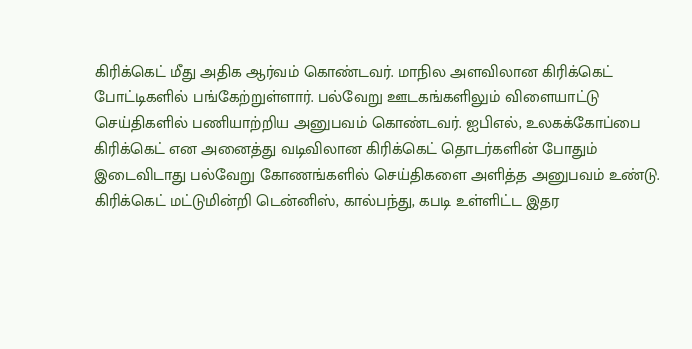கிரிக்கெட் மீது அதிக ஆர்வம் கொண்டவர். மாநில அளவிலான கிரிக்கெட் போட்டிகளில் பங்கேற்றுள்ளார். பல்வேறு ஊடகங்களிலும் விளையாட்டு செய்திகளில் பணியாற்றிய அனுபவம் கொண்டவர். ஐபிஎல், உலகக்கோப்பை கிரிக்கெட் என அனைத்து வடிவிலான கிரிக்கெட் தொடர்களின் போதும் இடைவிடாது பல்வேறு கோணங்களில் செய்திகளை அளித்த அனுபவம் உண்டு. கிரிக்கெட் மட்டுமின்றி டென்னிஸ், கால்பந்து, கபடி உள்ளிட்ட இதர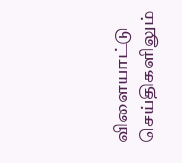விளையாட்டு செய்திகளிலும்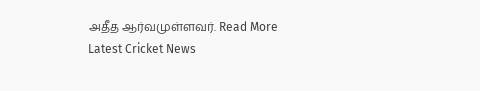அதீத ஆர்வமுள்ளவர். Read More
Latest Cricket News